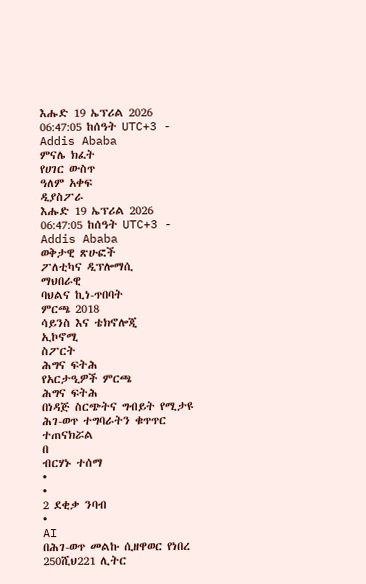እሑድ 19 ኤፕሪል 2026
06:47:05 ከሰዓት UTC+3 - Addis Ababa
ምናሌ ክፈት
የሀገር ውስጥ
ዓለም አቀፍ
ዲያስፖራ
እሑድ 19 ኤፕሪል 2026
06:47:05 ከሰዓት UTC+3 - Addis Ababa
ወቅታዊ ጽሁፎች
ፖለቲካና ዲፕሎማሲ
ማህበራዊ
ባህልና ኪነ-ጥበባት
ምርጫ 2018
ሳይንስ እና ቴክኖሎጂ
ኢኮኖሚ
ስፖርት
ሕግና ፍትሕ
የአርታዒዎች ምርጫ
ሕግና ፍትሕ
በነዳጅ ስርጭትና ግብይት የሚታዩ ሕገ-ወጥ ተግባራትን ቁጥጥር ተጠናክሯል
በ
ብርሃኑ ተሰማ
•
•
2 ደቂቃ ንባብ
•
AI
በሕገ-ወጥ መልኩ ሲዘዋወር የነበረ 250ሺህ221 ሊትር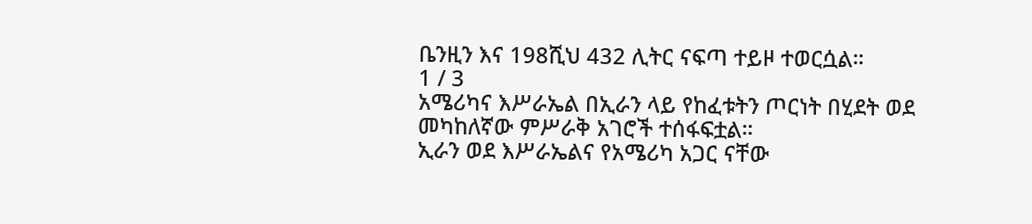ቤንዚን እና 198ሺህ 432 ሊትር ናፍጣ ተይዞ ተወርሷል።
1 / 3
አሜሪካና እሥራኤል በኢራን ላይ የከፈቱትን ጦርነት በሂደት ወደ መካከለኛው ምሥራቅ አገሮች ተሰፋፍቷል።
ኢራን ወደ እሥራኤልና የአሜሪካ አጋር ናቸው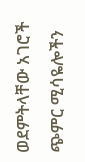ወደምትላቸው አገሮች ጭምር ሚሳዬሎችን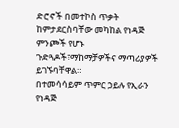ድሮኖች በመተኮስ ጥቃት ከምታደርስባቸው መካከል የነዳጅ ምንጮች የሆኑ ጉድጓዶች፣ማከማቻዎችና ማጣሪያዎች ይገኙባቸዋል።
በተመሳሳይም ጥምር ኃይሉ የኢራን የነዳጅ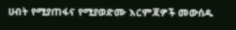ሀብት የሚያጠፋና የሚያወድሙ እርምጃዎች መውሰዱ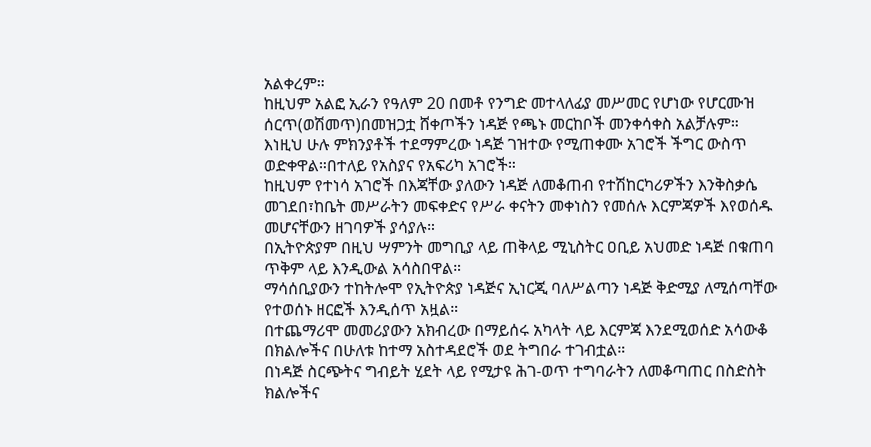አልቀረም።
ከዚህም አልፎ ኢራን የዓለም 20 በመቶ የንግድ መተላለፊያ መሥመር የሆነው የሆርሙዝ ሰርጥ(ወሽመጥ)በመዝጋቷ ሸቀጦችን ነዳጅ የጫኑ መርከቦች መንቀሳቀስ አልቻሉም።
እነዚህ ሁሉ ምክንያቶች ተደማምረው ነዳጅ ገዝተው የሚጠቀሙ አገሮች ችግር ውስጥ ወድቀዋል።በተለይ የአስያና የአፍሪካ አገሮች።
ከዚህም የተነሳ አገሮች በእጃቸው ያለውን ነዳጅ ለመቆጠብ የተሽከርካሪዎችን እንቅስቃሴ መገደበ፣ከቤት መሥራትን መፍቀድና የሥራ ቀናትን መቀነስን የመሰሉ እርምጃዎች እየወሰዱ መሆናቸውን ዘገባዎች ያሳያሉ።
በኢትዮጵያም በዚህ ሣምንት መግቢያ ላይ ጠቅላይ ሚኒስትር ዐቢይ አህመድ ነዳጅ በቁጠባ ጥቅም ላይ እንዲውል አሳስበዋል።
ማሳሰቢያውን ተከትሎሞ የኢትዮጵያ ነዳጅና ኢነርጂ ባለሥልጣን ነዳጅ ቅድሚያ ለሚሰጣቸው የተወሰኑ ዘርፎች እንዲሰጥ አዟል።
በተጨማሪሞ መመሪያውን አክብረው በማይሰሩ አካላት ላይ እርምጃ እንደሚወሰድ አሳውቆ በክልሎችና በሁለቱ ከተማ አስተዳደሮች ወደ ትግበራ ተገብቷል።
በነዳጅ ስርጭትና ግብይት ሂደት ላይ የሚታዩ ሕገ-ወጥ ተግባራትን ለመቆጣጠር በስድስት ክልሎችና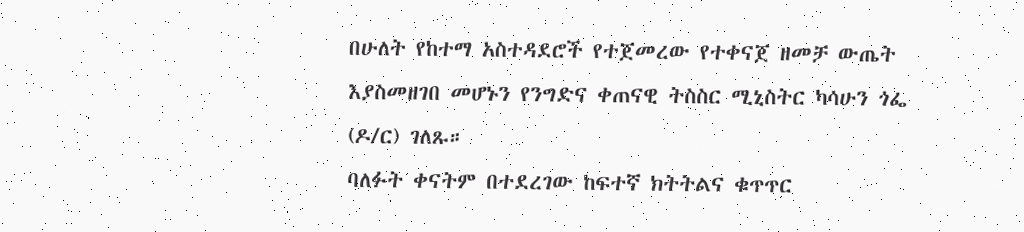በሁለት የከተማ አስተዳደሮች የተጀመረው የተቀናጀ ዘመቻ ውጤት እያስመዘገበ መሆኑን የንግድና ቀጠናዊ ትስስር ሚኒስትር ካሳሁን ጎፌ (ዶ/ር) ገለጹ።
ባለፉት ቀናትም በተደረገው ከፍተኛ ክትትልና ቁጥጥር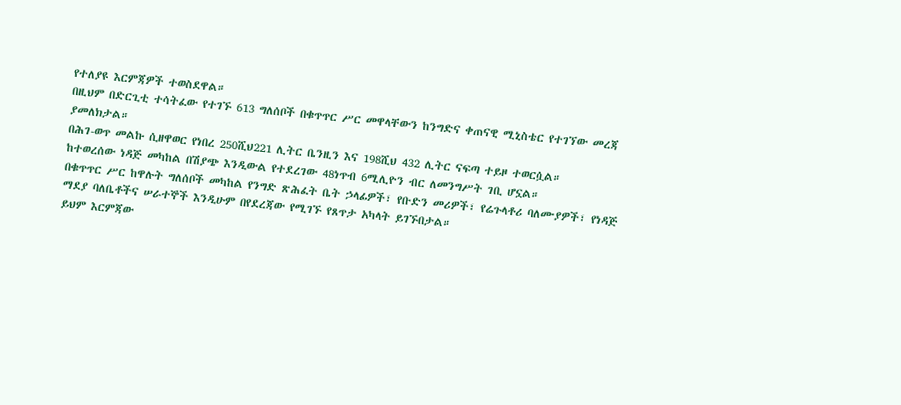የተለያዩ እርምጃዎች ተወስደዋል።
በዚህም በድርጊቲ ተሳትፈው የተገኙ 613 ግለሰቦች በቁጥጥር ሥር መዋላቸውን ከንግድና ቀጠናዊ ሚኒስቴር የተገኘው መረጃ ያመለክታል።
በሕገ-ወጥ መልኩ ሲዘዋወር የነበረ 250ሺህ221 ሊትር ቤንዚን እና 198ሺህ 432 ሊትር ናፍጣ ተይዞ ተወርሷል።
ከተወረሰው ነዳጅ መካከል በሽያጭ እንዲውል የተደረገው 48ነጥብ 6ሚሊዮን ብር ለመንግሥት ገቢ ሆኗል።
በቁጥጥር ሥር ከዋሉት ግለሰቦች መካከል የንግድ ጽሕፈት ቤት ኃላፊዎች፣ የቡድን መሪዎች፣ የሬጉላቶሪ ባለሙያዎች፣ የነዳጅ ማደያ ባለቤቶችና ሠራተኞች እንዲሁም በየደረጃው የሚገኙ የጸጥታ አካላት ይገኙበታል።
ይህም እርምጃው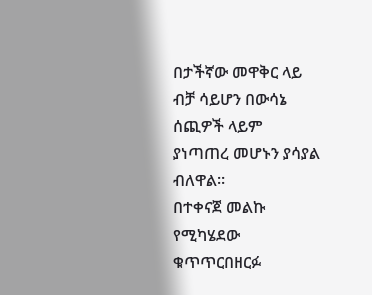በታችኛው መዋቅር ላይ ብቻ ሳይሆን በውሳኔ ሰጪዎች ላይም ያነጣጠረ መሆኑን ያሳያል ብለዋል።
በተቀናጀ መልኩ የሚካሄደው ቁጥጥርበዘርፉ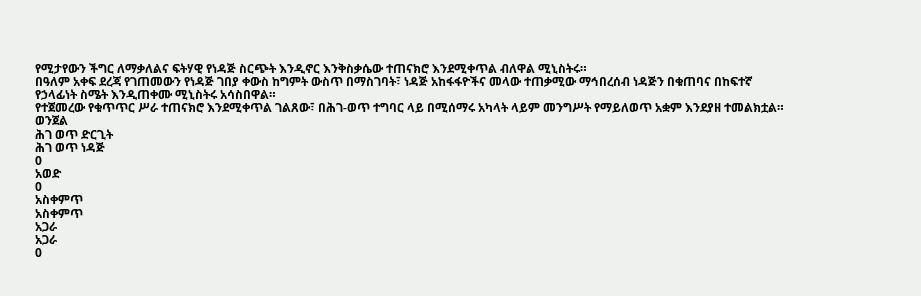የሚታየውን ችግር ለማቃለልና ፍትሃዊ የነዳጅ ስርጭት እንዲኖር እንቅስቃሴው ተጠናክሮ እንደሚቀጥል ብለዋል ሚኒስትሩ።
በዓለም አቀፍ ደረጃ የገጠመውን የነዳጅ ገበያ ቀውስ ከግምት ውስጥ በማስገባት፣ ነዳጅ አከፋፋዮችና መላው ተጠቃሚው ማኅበረሰብ ነዳጅን በቁጠባና በከፍተኛ የኃላፊነት ስሜት እንዲጠቀሙ ሚኒስትሩ አሳስበዋል።
የተጀመረው የቁጥጥር ሥራ ተጠናክሮ እንደሚቀጥል ገልጸው፣ በሕገ-ወጥ ተግባር ላይ በሚሰማሩ አካላት ላይም መንግሥት የማይለወጥ አቋም እንደያዘ ተመልክቷል።
ወንጀል
ሕገ ወጥ ድርጊት
ሕገ ወጥ ነዳጅ
0
አወድ
0
አስቀምጥ
አስቀምጥ
አጋራ
አጋራ
0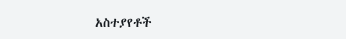አስተያየቶች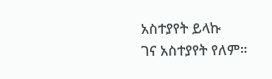አስተያየት ይላኩ
ገና አስተያየት የለም።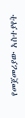የመጀመሪያው አስተያየት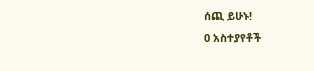ሰጪ ይሁኑ!
0 አስተያየቶች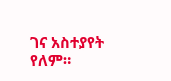ገና አስተያየት የለም።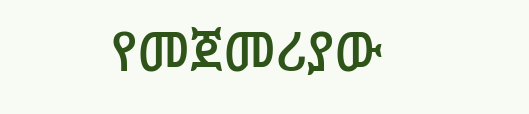የመጀመሪያው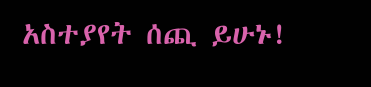አስተያየት ሰጪ ይሁኑ!